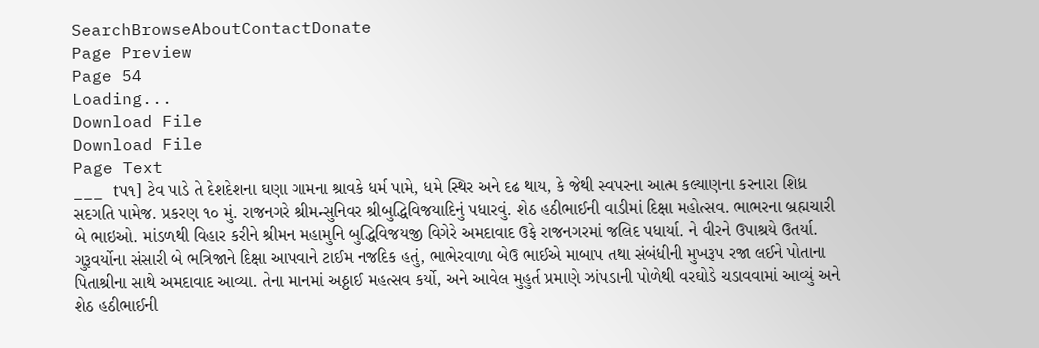SearchBrowseAboutContactDonate
Page Preview
Page 54
Loading...
Download File
Download File
Page Text
___ tપ૧] ટેવ પાડે તે દેશદેશના ઘણા ગામના શ્રાવકે ધર્મ પામે, ધમે સ્થિર અને દઢ થાય, કે જેથી સ્વપરના આત્મ કલ્યાણના કરનારા શિધ્ર સદગતિ પામેજ. પ્રકરણ ૧૦ મું. રાજનગરે શ્રીમન્સુનિવર શ્રીબુદ્ધિવિજયાદિનું પધારવું. શેઠ હઠીભાઈની વાડીમાં દિક્ષા મહોત્સવ. ભાભરના બ્રહ્મચારી બે ભાઇઓ. માંડળથી વિહાર કરીને શ્રીમન મહામુનિ બુદ્ધિવિજયજી વિગેરે અમદાવાદ ઉફે રાજનગરમાં જલિદ પધાર્યા. ને વીરને ઉપાશ્રયે ઉતર્યા. ગુરૂવર્યોના સંસારી બે ભત્રિજાને દિક્ષા આપવાને ટાઈમ નજદિક હતું, ભાભેરવાળા બેઉ ભાઈએ માબાપ તથા સંબંધીની મુખરૂપ રજા લઈને પોતાના પિતાશ્રીના સાથે અમદાવાદ આવ્યા. તેના માનમાં અઠ્ઠાઈ મહત્સવ કર્યો, અને આવેલ મુહુર્ત પ્રમાણે ઝાંપડાની પોળેથી વરઘોડે ચડાવવામાં આવ્યું અને શેઠ હઠીભાઈની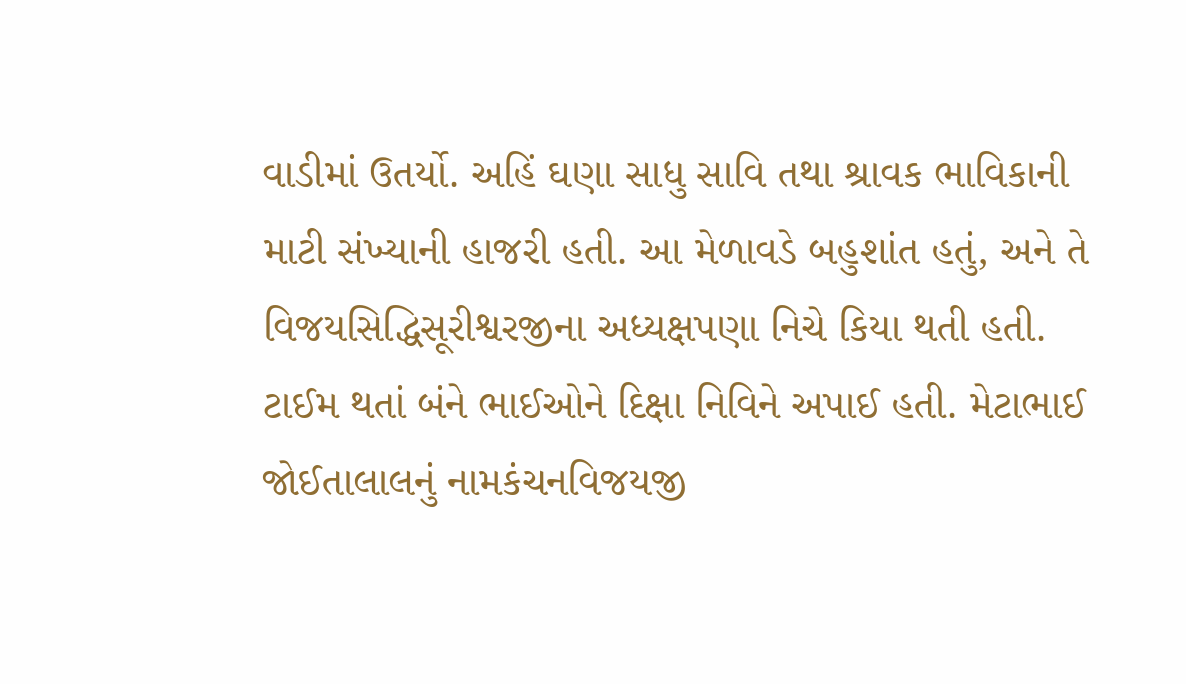વાડીમાં ઉતર્યો. અહિં ઘણા સાધુ સાવિ તથા શ્રાવક ભાવિકાની માટી સંખ્યાની હાજરી હતી. આ મેળાવડે બહુશાંત હતું, અને તે વિજયસિદ્ધિસૂરીશ્વરજીના અધ્યક્ષપણા નિચે કિયા થતી હતી. ટાઈમ થતાં બંને ભાઈઓને દિક્ષા નિવિને અપાઈ હતી. મેટાભાઈ જોઈતાલાલનું નામકંચનવિજયજી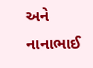અને નાનાભાઈ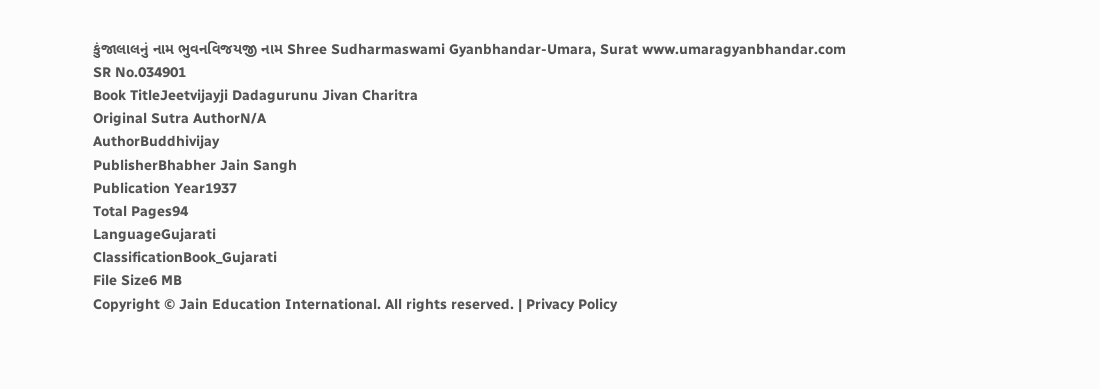કુંજાલાલનું નામ ભુવનવિજયજી નામ Shree Sudharmaswami Gyanbhandar-Umara, Surat www.umaragyanbhandar.com
SR No.034901
Book TitleJeetvijayji Dadagurunu Jivan Charitra
Original Sutra AuthorN/A
AuthorBuddhivijay
PublisherBhabher Jain Sangh
Publication Year1937
Total Pages94
LanguageGujarati
ClassificationBook_Gujarati
File Size6 MB
Copyright © Jain Education International. All rights reserved. | Privacy Policy